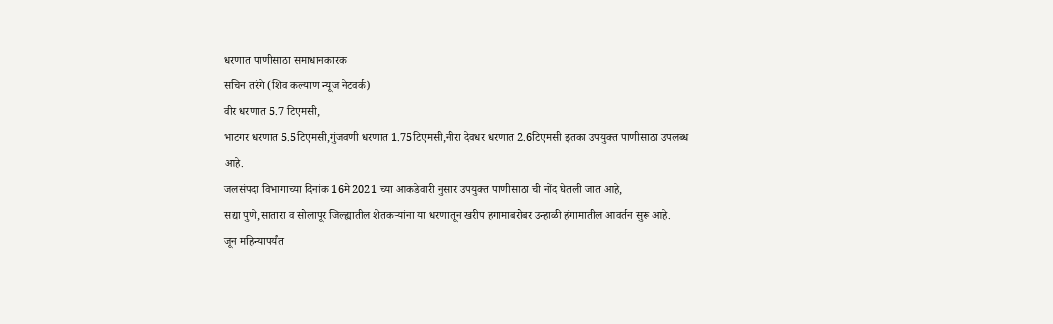धरणात पाणीसाठा समाधानकारक
सचिन तरंगे (शिव कल्याण न्यूज नेटवर्क)
वीर धरणात 5.7 टिएमसी,
भाटगर धरणात 5.5टिएमसी,गुंजवणी धरणात 1.75टिएमसी,नीरा देवधर धरणात 2.6टिएमसी इतका उपयुक्त पाणीसाठा उपलब्ध आहे.
जलसंपदा विभागाच्या दिनांक 16मे2021 च्या आकडेवारी नुसार उपयुक्त पाणीसाठा ची नोंद घेतली जात आहे,
सद्या पुणे,सातारा व सोलापूर जिल्ह्यातील शेतकऱ्यांना या धरणातून खरीप हगामाबरोबर उन्हाळी हंगामातील आवर्तन सुरू आहे.
जून महिन्यापर्यंत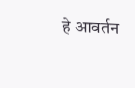हे आवर्तन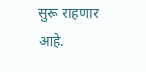सुरू राहणार आहे.